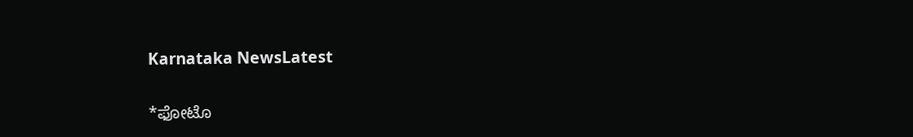Karnataka NewsLatest

*ಫೋಟೊ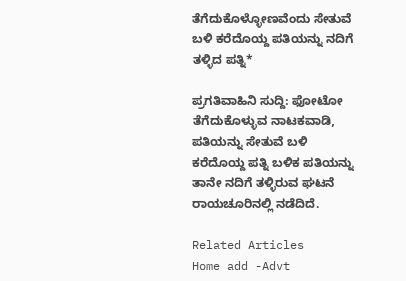ತೆಗೆದುಕೊಳ್ಳೋಣವೆಂದು ಸೇತುವೆ ಬಳಿ ಕರೆದೊಯ್ದ ಪತಿಯನ್ನು ನದಿಗೆ ತಳ್ಳಿದ ಪತ್ನಿ*

ಪ್ರಗತಿವಾಹಿನಿ ಸುದ್ದಿ: ಫೋಟೋ ತೆಗೆದುಕೊಳ್ಳುವ ನಾಟಕವಾಡಿ, ಪತಿಯನ್ನು ಸೇತುವೆ ಬಳಿ ಕರೆದೊಯ್ದ ಪತ್ನಿ ಬಳಿಕ ಪತಿಯನ್ನು ತಾನೇ ನದಿಗೆ ತಳ್ಳಿರುವ ಘಟನೆ ರಾಯಚೂರಿನಲ್ಲಿ ನಡೆದಿದೆ.

Related Articles
Home add -Advt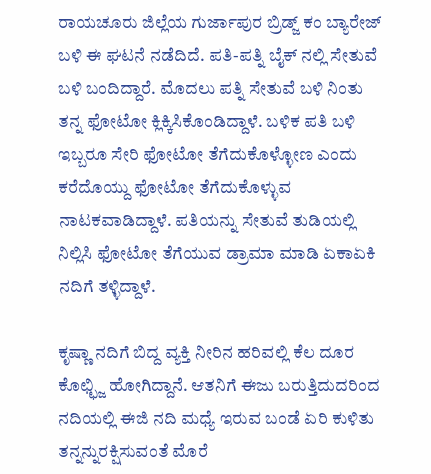ರಾಯಚೂರು ಜಿಲ್ಲೆಯ ಗುರ್ಜಾಪುರ ಬ್ರಿಡ್ಜ್ ಕಂ ಬ್ಯಾರೇಜ್ ಬಳಿ ಈ ಘಟನೆ ನಡೆದಿದೆ. ಪತಿ-ಪತ್ನಿ ಬೈಕ್ ನಲ್ಲಿ ಸೇತುವೆ ಬಳಿ ಬಂದಿದ್ದಾರೆ. ಮೊದಲು ಪತ್ನಿ ಸೇತುವೆ ಬಳಿ ನಿಂತು ತನ್ನ ಫೋಟೋ ಕ್ಲಿಕ್ಕಿಸಿಕೊಂಡಿದ್ದಾಳೆ. ಬಳಿಕ ಪತಿ ಬಳಿ ಇಬ್ಬರೂ ಸೇರಿ ಫೋಟೋ ತೆಗೆದುಕೊಳ್ಳೋಣ ಎಂದು ಕರೆದೊಯ್ದು ಫೋಟೋ ತೆಗೆದುಕೊಳ್ಳುವ ನಾಟಕವಾಡಿದ್ದಾಳೆ. ಪತಿಯನ್ನು ಸೇತುವೆ ತುಡಿಯಲ್ಲಿ ನಿಲ್ಲಿಸಿ ಫೋಟೋ ತೆಗೆಯುವ ಡ್ರಾಮಾ ಮಾಡಿ ಏಕಾಏಕಿ ನದಿಗೆ ತಳ್ಳಿದ್ದಾಳೆ.

ಕೃಷ್ಣಾ ನದಿಗೆ ಬಿದ್ದ ವ್ಯಕ್ತಿ ನೀರಿನ ಹರಿವಲ್ಲಿ ಕೆಲ ದೂರ ಕೊಛ್ಛ್ಜಿ ಹೋಗಿದ್ದಾನೆ. ಆತನಿಗೆ ಈಜು ಬರುತ್ತಿದುದರಿಂದ ನದಿಯಲ್ಲಿ ಈಜಿ ನದಿ ಮಧ್ಯೆ ಇರುವ ಬಂಡೆ ಏರಿ ಕುಳಿತು ತನ್ನನ್ನುರಕ್ಷಿಸುವಂತೆ ಮೊರೆ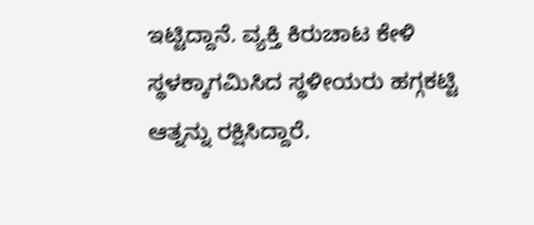ಇಟ್ಟಿದ್ದಾನೆ. ವ್ಯಕ್ತಿ ಕಿರುಚಾಟ ಕೇಳಿ ಸ್ಥಳಕ್ಕಾಗಮಿಸಿದ ಸ್ಥಳೀಯರು ಹಗ್ಗಕಟ್ಟಿ ಆತ್ನನ್ನು ರಕ್ಷಿಸಿದ್ದಾರೆ.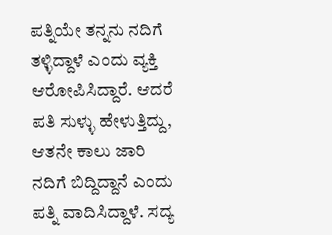ಪತ್ನಿಯೇ ತನ್ನನು ನದಿಗೆ ತಳ್ಳಿದ್ದಾಳೆ ಎಂದು ವ್ಯಕ್ತಿ ಆರೋಪಿಸಿದ್ದಾರೆ. ಆದರೆ ಪತಿ ಸುಳ್ಳು ಹೇಳುತ್ತಿದ್ದು, ಆತನೇ ಕಾಲು ಜಾರಿ ನದಿಗೆ ಬಿದ್ದಿದ್ದಾನೆ ಎಂದು ಪತ್ನಿ ವಾದಿಸಿದ್ದಾಳೆ. ಸದ್ಯ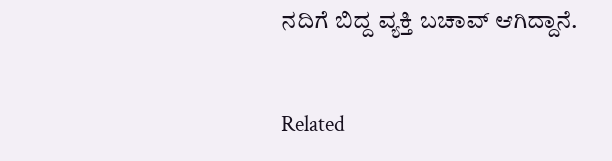ನದಿಗೆ ಬಿದ್ದ ವ್ಯಕ್ತಿ ಬಚಾವ್ ಆಗಿದ್ದಾನೆ.


Related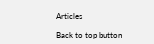Articles

Back to top button